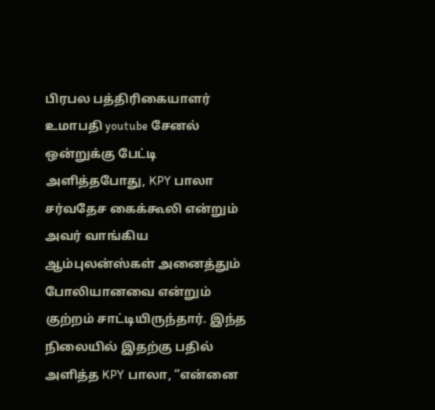பிரபல பத்திரிகையாளர் உமாபதி youtube சேனல் ஒன்றுக்கு பேட்டி அளித்தபோது, KPY பாலா சர்வதேச கைக்கூலி என்றும் அவர் வாங்கிய ஆம்புலன்ஸ்கள் அனைத்தும் போலியானவை என்றும் குற்றம் சாட்டியிருந்தார். இந்த நிலையில் இதற்கு பதில் அளித்த KPY பாலா, “என்னை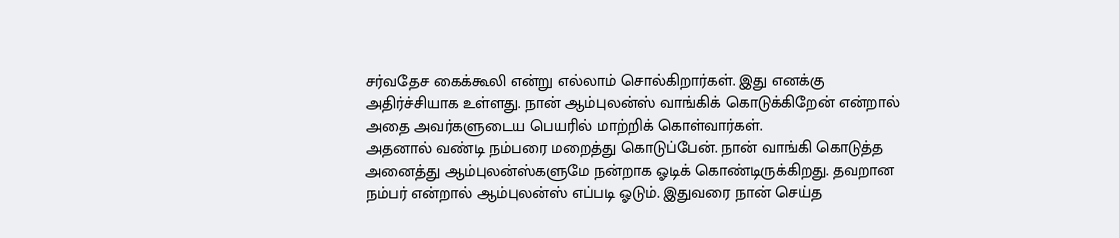சர்வதேச கைக்கூலி என்று எல்லாம் சொல்கிறார்கள். இது எனக்கு அதிர்ச்சியாக உள்ளது. நான் ஆம்புலன்ஸ் வாங்கிக் கொடுக்கிறேன் என்றால் அதை அவர்களுடைய பெயரில் மாற்றிக் கொள்வார்கள்.
அதனால் வண்டி நம்பரை மறைத்து கொடுப்பேன். நான் வாங்கி கொடுத்த அனைத்து ஆம்புலன்ஸ்களுமே நன்றாக ஓடிக் கொண்டிருக்கிறது. தவறான நம்பர் என்றால் ஆம்புலன்ஸ் எப்படி ஓடும். இதுவரை நான் செய்த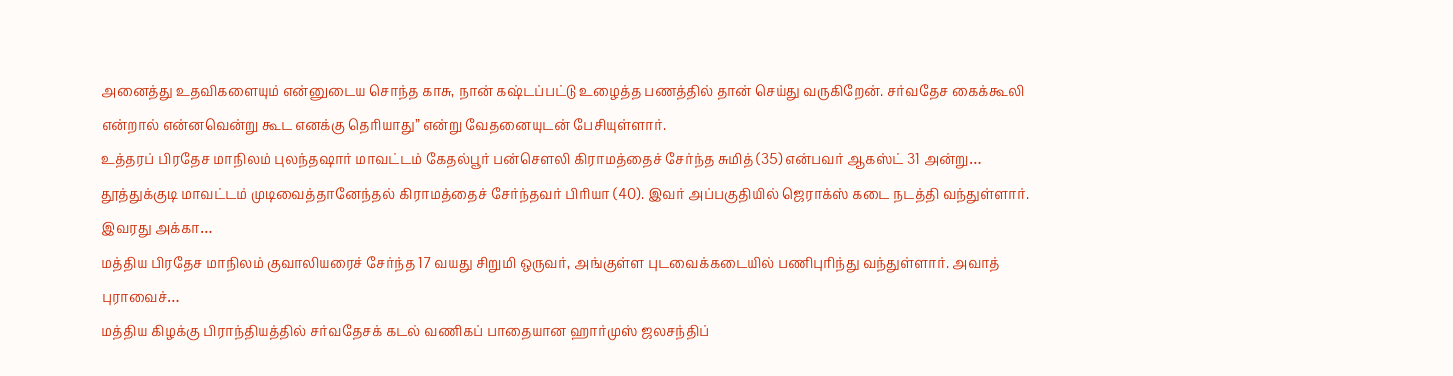அனைத்து உதவிகளையும் என்னுடைய சொந்த காசு, நான் கஷ்டப்பட்டு உழைத்த பணத்தில் தான் செய்து வருகிறேன். சர்வதேச கைக்கூலி என்றால் என்னவென்று கூட எனக்கு தெரியாது” என்று வேதனையுடன் பேசியுள்ளார்.
உத்தரப் பிரதேச மாநிலம் புலந்தஷார் மாவட்டம் கேதல்பூர் பன்சௌலி கிராமத்தைச் சேர்ந்த சுமித் (35) என்பவர் ஆகஸ்ட் 31 அன்று…
தூத்துக்குடி மாவட்டம் முடிவைத்தானேந்தல் கிராமத்தைச் சேர்ந்தவர் பிரியா (40). இவர் அப்பகுதியில் ஜெராக்ஸ் கடை நடத்தி வந்துள்ளார். இவரது அக்கா…
மத்திய பிரதேச மாநிலம் குவாலியரைச் சேர்ந்த 17 வயது சிறுமி ஒருவர், அங்குள்ள புடவைக்கடையில் பணிபுரிந்து வந்துள்ளார். அவாத் புராவைச்…
மத்திய கிழக்கு பிராந்தியத்தில் சர்வதேசக் கடல் வணிகப் பாதையான ஹார்முஸ் ஜலசந்திப்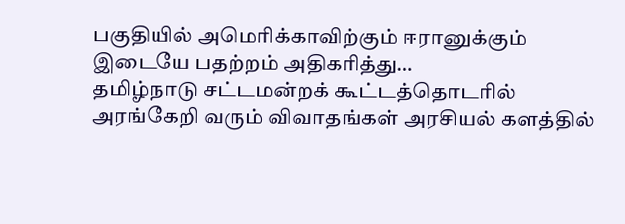பகுதியில் அமெரிக்காவிற்கும் ஈரானுக்கும் இடையே பதற்றம் அதிகரித்து…
தமிழ்நாடு சட்டமன்றக் கூட்டத்தொடரில் அரங்கேறி வரும் விவாதங்கள் அரசியல் களத்தில்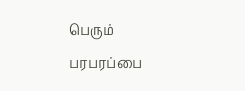பெரும் பரபரப்பை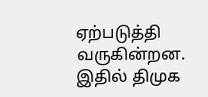ஏற்படுத்தி வருகின்றன. இதில் திமுக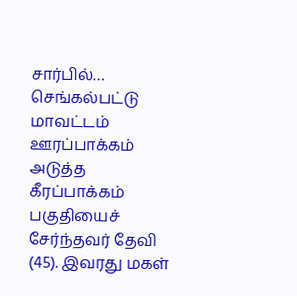சார்பில்…
செங்கல்பட்டு மாவட்டம் ஊரப்பாக்கம் அடுத்த கீரப்பாக்கம் பகுதியைச் சேர்ந்தவர் தேவி (45). இவரது மகள்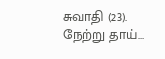சுவாதி (23). நேற்று தாய்…